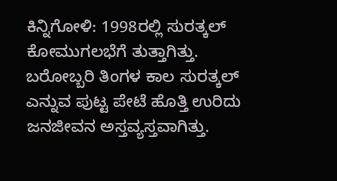ಕಿನ್ನಿಗೋಳಿ: 1998ರಲ್ಲಿ ಸುರತ್ಕಲ್ ಕೋಮುಗಲಭೆಗೆ ತುತ್ತಾಗಿತ್ತು. ಬರೋಬ್ಬರಿ ತಿಂಗಳ ಕಾಲ ಸುರತ್ಕಲ್ ಎನ್ನುವ ಪುಟ್ಟ ಪೇಟೆ ಹೊತ್ತಿ ಉರಿದು ಜನಜೀವನ ಅಸ್ತವ್ಯಸ್ತವಾಗಿತ್ತು.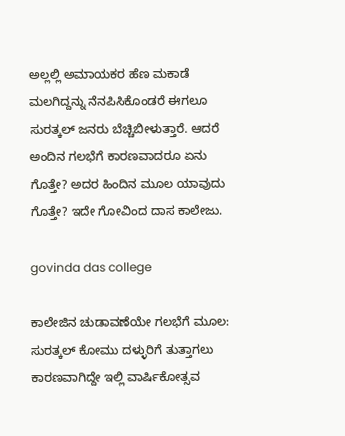ಅಲ್ಲಲ್ಲಿ ಅಮಾಯಕರ ಹೆಣ ಮಕಾಡೆ ಮಲಗಿದ್ದನ್ನು ನೆನಪಿಸಿಕೊಂಡರೆ ಈಗಲೂ ಸುರತ್ಕಲ್ ಜನರು ಬೆಚ್ಚಿಬೀಳುತ್ತಾರೆ. ಆದರೆ ಅಂದಿನ ಗಲಭೆಗೆ ಕಾರಣವಾದರೂ ಏನು ಗೊತ್ತೇ? ಅದರ ಹಿಂದಿನ ಮೂಲ ಯಾವುದು ಗೊತ್ತೇ? ಇದೇ ಗೋವಿಂದ ದಾಸ ಕಾಲೇಜು.

govinda das college

ಕಾಲೇಜಿನ ಚುಡಾವಣೆಯೇ ಗಲಭೆಗೆ ಮೂಲ:
ಸುರತ್ಕಲ್ ಕೋಮು ದಳ್ಳುರಿಗೆ ತುತ್ತಾಗಲು ಕಾರಣವಾಗಿದ್ದೇ ಇಲ್ಲಿ ವಾರ್ಷಿಕೋತ್ಸವ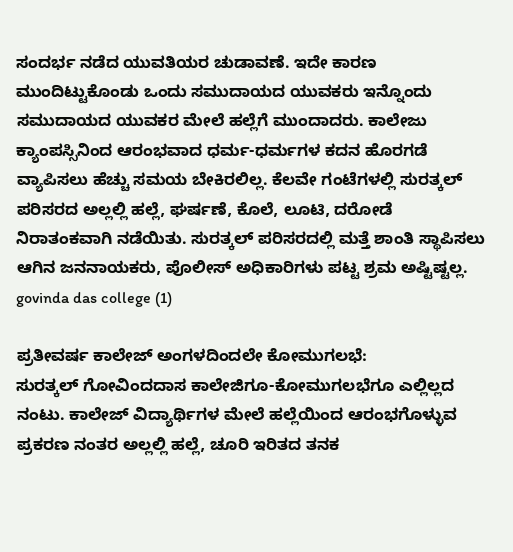ಸಂದರ್ಭ ನಡೆದ ಯುವತಿಯರ ಚುಡಾವಣೆ. ಇದೇ ಕಾರಣ ಮುಂದಿಟ್ಟುಕೊಂಡು ಒಂದು ಸಮುದಾಯದ ಯುವಕರು ಇನ್ನೊಂದು ಸಮುದಾಯದ ಯುವಕರ ಮೇಲೆ ಹಲ್ಲೆಗೆ ಮುಂದಾದರು. ಕಾಲೇಜು ಕ್ಯಾಂಪಸ್ಸಿನಿಂದ ಆರಂಭವಾದ ಧರ್ಮ-ಧರ್ಮಗಳ ಕದನ ಹೊರಗಡೆ ವ್ಯಾಪಿಸಲು ಹೆಚ್ಚು ಸಮಯ ಬೇಕಿರಲಿಲ್ಲ. ಕೆಲವೇ ಗಂಟೆಗಳಲ್ಲಿ ಸುರತ್ಕಲ್ ಪರಿಸರದ ಅಲ್ಲಲ್ಲಿ ಹಲ್ಲೆ, ಘರ್ಷಣೆ, ಕೊಲೆ, ಲೂಟಿ, ದರೋಡೆ ನಿರಾತಂಕವಾಗಿ ನಡೆಯಿತು. ಸುರತ್ಕಲ್ ಪರಿಸರದಲ್ಲಿ ಮತ್ತೆ ಶಾಂತಿ ಸ್ಥಾಪಿಸಲು ಆಗಿನ ಜನನಾಯಕರು, ಪೊಲೀಸ್ ಅಧಿಕಾರಿಗಳು ಪಟ್ಟ ಶ್ರಮ ಅಷ್ಟಿಷ್ಟಲ್ಲ.
govinda das college (1)

ಪ್ರತೀವರ್ಷ ಕಾಲೇಜ್ ಅಂಗಳದಿಂದಲೇ ಕೋಮುಗಲಭೆ:
ಸುರತ್ಕಲ್ ಗೋವಿಂದದಾಸ ಕಾಲೇಜಿಗೂ-ಕೋಮುಗಲಭೆಗೂ ಎಲ್ಲಿಲ್ಲದ ನಂಟು. ಕಾಲೇಜ್ ವಿದ್ಯಾರ್ಥಿಗಳ ಮೇಲೆ ಹಲ್ಲೆಯಿಂದ ಆರಂಭಗೊಳ್ಳುವ ಪ್ರಕರಣ ನಂತರ ಅಲ್ಲಲ್ಲಿ ಹಲ್ಲೆ, ಚೂರಿ ಇರಿತದ ತನಕ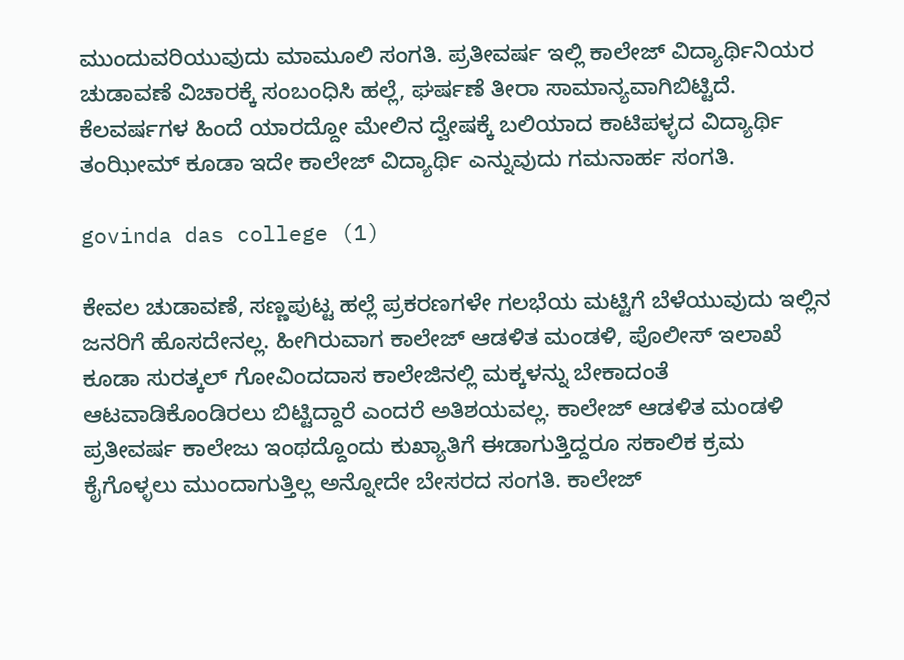ಮುಂದುವರಿಯುವುದು ಮಾಮೂಲಿ ಸಂಗತಿ. ಪ್ರತೀವರ್ಷ ಇಲ್ಲಿ ಕಾಲೇಜ್ ವಿದ್ಯಾರ್ಥಿನಿಯರ ಚುಡಾವಣೆ ವಿಚಾರಕ್ಕೆ ಸಂಬಂಧಿಸಿ ಹಲ್ಲೆ, ಘರ್ಷಣೆ ತೀರಾ ಸಾಮಾನ್ಯವಾಗಿಬಿಟ್ಟಿದೆ. ಕೆಲವರ್ಷಗಳ ಹಿಂದೆ ಯಾರದ್ದೋ ಮೇಲಿನ ದ್ವೇಷಕ್ಕೆ ಬಲಿಯಾದ ಕಾಟಿಪಳ್ಳದ ವಿದ್ಯಾರ್ಥಿ ತಂಝೀಮ್ ಕೂಡಾ ಇದೇ ಕಾಲೇಜ್ ವಿದ್ಯಾರ್ಥಿ ಎನ್ನುವುದು ಗಮನಾರ್ಹ ಸಂಗತಿ.

govinda das college (1)

ಕೇವಲ ಚುಡಾವಣೆ, ಸಣ್ಣಪುಟ್ಟ ಹಲ್ಲೆ ಪ್ರಕರಣಗಳೇ ಗಲಭೆಯ ಮಟ್ಟಿಗೆ ಬೆಳೆಯುವುದು ಇಲ್ಲಿನ ಜನರಿಗೆ ಹೊಸದೇನಲ್ಲ. ಹೀಗಿರುವಾಗ ಕಾಲೇಜ್ ಆಡಳಿತ ಮಂಡಳಿ, ಪೊಲೀಸ್ ಇಲಾಖೆ ಕೂಡಾ ಸುರತ್ಕಲ್ ಗೋವಿಂದದಾಸ ಕಾಲೇಜಿನಲ್ಲಿ ಮಕ್ಕಳನ್ನು ಬೇಕಾದಂತೆ ಆಟವಾಡಿಕೊಂಡಿರಲು ಬಿಟ್ಟಿದ್ದಾರೆ ಎಂದರೆ ಅತಿಶಯವಲ್ಲ. ಕಾಲೇಜ್ ಆಡಳಿತ ಮಂಡಳಿ ಪ್ರತೀವರ್ಷ ಕಾಲೇಜು ಇಂಥದ್ದೊಂದು ಕುಖ್ಯಾತಿಗೆ ಈಡಾಗುತ್ತಿದ್ದರೂ ಸಕಾಲಿಕ ಕ್ರಮ ಕೈಗೊಳ್ಳಲು ಮುಂದಾಗುತ್ತಿಲ್ಲ ಅನ್ನೋದೇ ಬೇಸರದ ಸಂಗತಿ. ಕಾಲೇಜ್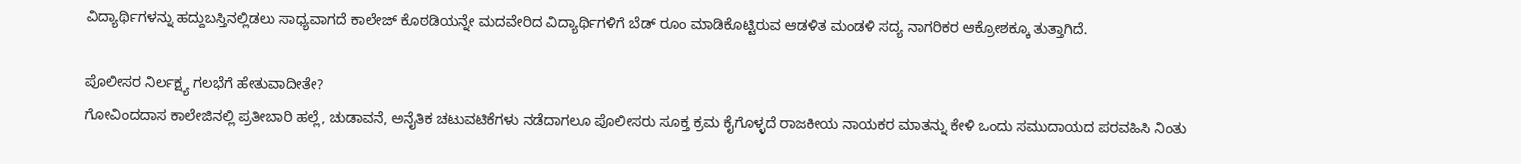ವಿದ್ಯಾರ್ಥಿಗಳನ್ನು ಹದ್ದುಬಸ್ತಿನಲ್ಲಿಡಲು ಸಾಧ್ಯವಾಗದೆ ಕಾಲೇಜ್ ಕೊಠಡಿಯನ್ನೇ ಮದವೇರಿದ ವಿದ್ಯಾರ್ಥಿಗಳಿಗೆ ಬೆಡ್ ರೂಂ ಮಾಡಿಕೊಟ್ಟಿರುವ ಆಡಳಿತ ಮಂಡಳಿ ಸದ್ಯ ನಾಗರಿಕರ ಆಕ್ರೋಶಕ್ಕೂ ತುತ್ತಾಗಿದೆ.

ಪೊಲೀಸರ ನಿರ್ಲಕ್ಷ್ಯ ಗಲಭೆಗೆ ಹೇತುವಾದೀತೇ?
ಗೋವಿಂದದಾಸ ಕಾಲೇಜಿನಲ್ಲಿ ಪ್ರತೀಬಾರಿ ಹಲ್ಲೆ, ಚುಡಾವನೆ, ಅನೈತಿಕ ಚಟುವಟಿಕೆಗಳು ನಡೆದಾಗಲೂ ಪೊಲೀಸರು ಸೂಕ್ತ ಕ್ರಮ ಕೈಗೊಳ್ಳದೆ ರಾಜಕೀಯ ನಾಯಕರ ಮಾತನ್ನು ಕೇಳಿ ಒಂದು ಸಮುದಾಯದ ಪರವಹಿಸಿ ನಿಂತು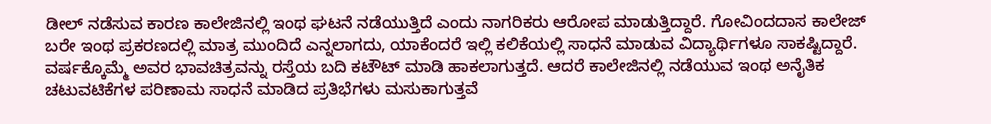ಡೀಲ್ ನಡೆಸುವ ಕಾರಣ ಕಾಲೇಜಿನಲ್ಲಿ ಇಂಥ ಘಟನೆ ನಡೆಯುತ್ತಿದೆ ಎಂದು ನಾಗರಿಕರು ಆರೋಪ ಮಾಡುತ್ತಿದ್ದಾರೆ. ಗೋವಿಂದದಾಸ ಕಾಲೇಜ್ ಬರೇ ಇಂಥ ಪ್ರಕರಣದಲ್ಲಿ ಮಾತ್ರ ಮುಂದಿದೆ ಎನ್ನಲಾಗದು, ಯಾಕೆಂದರೆ ಇಲ್ಲಿ ಕಲಿಕೆಯಲ್ಲಿ ಸಾಧನೆ ಮಾಡುವ ವಿದ್ಯಾರ್ಥಿಗಳೂ ಸಾಕಷ್ಟಿದ್ದಾರೆ. ವರ್ಷಕ್ಕೊಮ್ಮೆ ಅವರ ಭಾವಚಿತ್ರವನ್ನು ರಸ್ತೆಯ ಬದಿ ಕಟೌಟ್ ಮಾಡಿ ಹಾಕಲಾಗುತ್ತದೆ. ಆದರೆ ಕಾಲೇಜಿನಲ್ಲಿ ನಡೆಯುವ ಇಂಥ ಅನೈತಿಕ ಚಟುವಟಿಕೆಗಳ ಪರಿಣಾಮ ಸಾಧನೆ ಮಾಡಿದ ಪ್ರತಿಭೆಗಳು ಮಸುಕಾಗುತ್ತವೆ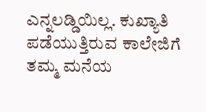ಎನ್ನಲಡ್ಡಿಯಿಲ್ಲ. ಕುಖ್ಯಾತಿ ಪಡೆಯುತ್ತಿರುವ ಕಾಲೇಜಿಗೆ ತಮ್ಮ ಮನೆಯ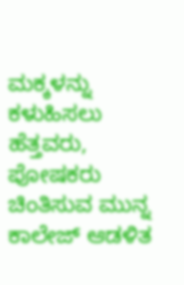ಮಕ್ಕಳನ್ನು ಕಳುಹಿಸಲು ಹೆತ್ತವರು, ಪೋಷಕರು ಚಿಂತಿಸುವ ಮುನ್ನ ಕಾಲೇಜ್ ಆಡಳಿತ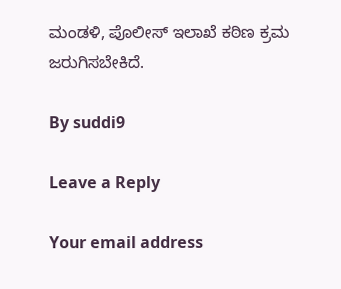ಮಂಡಳಿ, ಪೊಲೀಸ್ ಇಲಾಖೆ ಕಠಿಣ ಕ್ರಮ ಜರುಗಿಸಬೇಕಿದೆ.

By suddi9

Leave a Reply

Your email address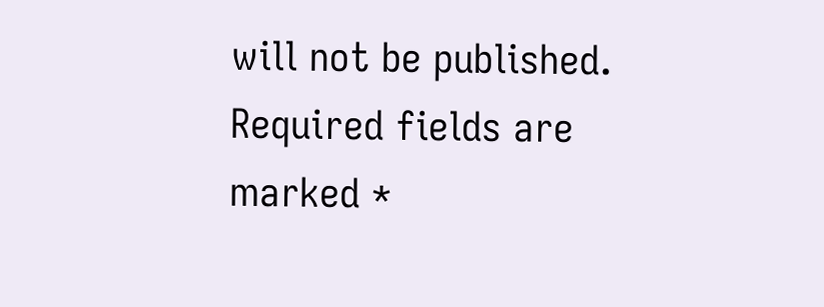will not be published. Required fields are marked *